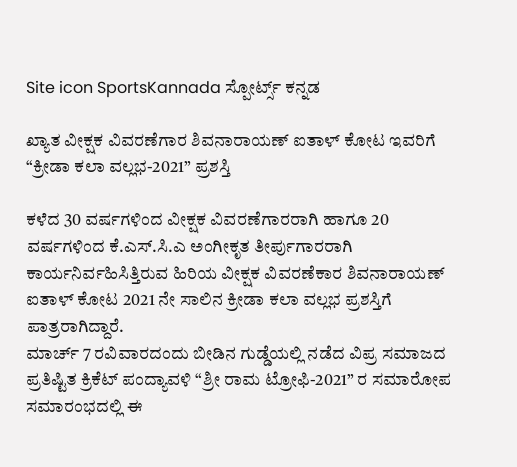Site icon SportsKannada ಸ್ಪೋರ್ಟ್ಸ್ ಕನ್ನಡ

ಖ್ಯಾತ ವೀಕ್ಷಕ ವಿವರಣೆಗಾರ ಶಿವನಾರಾಯಣ್ ಐತಾಳ್ ಕೋಟ ಇವರಿಗೆ “ಕ್ರೀಡಾ ಕಲಾ ವಲ್ಲಭ-2021” ಪ್ರಶಸ್ತಿ

ಕಳೆದ 30 ವರ್ಷಗಳಿಂದ ವೀಕ್ಷಕ‌ ವಿವರಣೆಗಾರರಾಗಿ ಹಾಗೂ 20 ವರ್ಷಗಳಿಂದ ಕೆ.ಎಸ್.ಸಿ.ಎ ಅಂಗೀಕೃತ ತೀರ್ಪುಗಾರರಾಗಿ ಕಾರ್ಯನಿರ್ವಹಿಸಿತ್ತಿರುವ ಹಿರಿಯ ವೀಕ್ಷಕ ವಿವರಣೆಕಾರ ಶಿವನಾರಾಯಣ್ ಐತಾಳ್ ಕೋಟ 2021 ನೇ ಸಾಲಿನ ಕ್ರೀಡಾ ಕಲಾ ವಲ್ಲಭ ಪ್ರಶಸ್ತಿಗೆ ಪಾತ್ರರಾಗಿದ್ದಾರೆ.
ಮಾರ್ಚ್ 7 ರವಿವಾರದಂದು ಬೀಡಿನ ಗುಡ್ಡೆಯಲ್ಲಿ ನಡೆದ ವಿಪ್ರ ಸಮಾಜದ ಪ್ರತಿಷ್ಟಿತ ಕ್ರಿಕೆಟ್ ಪಂದ್ಯಾವಳಿ “ಶ್ರೀ ರಾಮ‌ ಟ್ರೋಫಿ-2021” ರ ಸಮಾರೋಪ ಸಮಾರಂಭದಲ್ಲಿ ಈ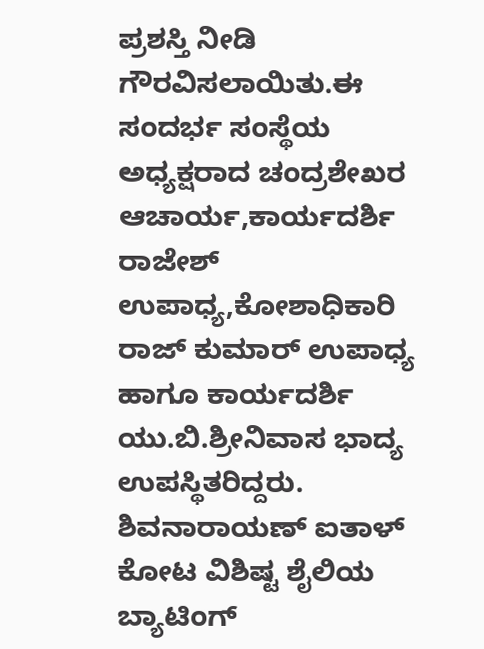ಪ್ರಶಸ್ತಿ ನೀಡಿ ಗೌರವಿಸಲಾಯಿತು.ಈ ಸಂದರ್ಭ ‌ಸಂಸ್ಥೆಯ ಅಧ್ಯಕ್ಷರಾದ ಚಂದ್ರಶೇಖರ ಆಚಾರ್ಯ,ಕಾರ್ಯದರ್ಶಿ ರಾಜೇಶ್ ಉಪಾಧ್ಯ,ಕೋಶಾಧಿಕಾರಿ ರಾಜ್ ಕುಮಾರ್ ಉಪಾಧ್ಯ ಹಾಗೂ ‌ಕಾರ್ಯದರ್ಶಿ ಯು.ಬಿ.ಶ್ರೀನಿವಾಸ ಭಾದ್ಯ ಉಪಸ್ಥಿತರಿದ್ದರು.
ಶಿವನಾರಾಯಣ್ ಐತಾಳ್ ಕೋಟ ವಿಶಿಷ್ಟ ಶೈಲಿಯ ಬ್ಯಾಟಿಂಗ್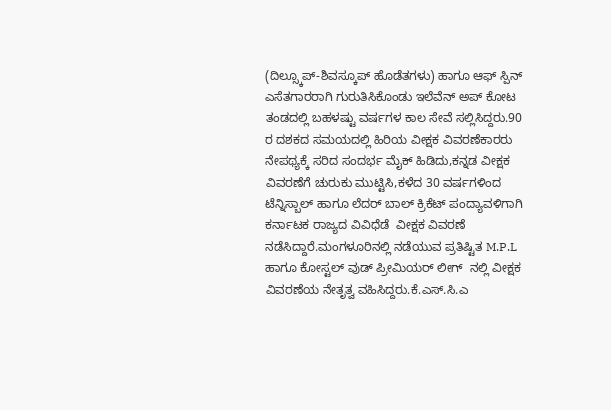(ದಿಲ್ಸ್ಕೂಪ್-ಶಿವಸ್ಕೂಪ್ ಹೊಡೆತಗಳು) ಹಾಗೂ‌ ಆಫ್ ಸ್ಪಿನ್ ಎಸೆತಗಾರರಾಗಿ ಗುರುತಿಸಿಕೊಂಡು ಇಲೆವೆನ್ ಅಪ್ ಕೋಟ ತಂಡದಲ್ಲಿ ಬಹಳಷ್ಟು ವರ್ಷಗಳ ಕಾಲ‌ ಸೇವೆ ಸಲ್ಲಿಸಿದ್ದರು.90 ರ ದಶಕದ ಸಮಯದಲ್ಲಿ ಹಿರಿಯ ವೀಕ್ಷಕ ವಿವರಣೆಕಾರರು ನೇಪಥ್ಯಕ್ಕೆ ಸರಿದ ಸಂದರ್ಭ ಮೈಕ್ ಹಿಡಿದು,ಕನ್ನಡ ವೀಕ್ಷಕ ವಿವರಣೆಗೆ ಚುರುಕು ಮುಟ್ಟಿಸಿ,ಕಳೆದ 30 ವರ್ಷಗಳಿಂದ
ಟೆನ್ನಿಸ್ಬಾಲ್ ಹಾಗೂ ಲೆದರ್ ಬಾಲ್ ಕ್ರಿಕೆಟ್ ಪಂದ್ಯಾವಳಿಗಾಗಿ ಕರ್ನಾಟಕ ರಾಜ್ಯದ ವಿವಿಧೆಡೆ  ವೀಕ್ಷಕ ವಿವರಣೆ ನಡೆಸಿದ್ದಾರೆ.ಮಂಗಳೂರಿನಲ್ಲಿ ನಡೆಯುವ ಪ್ರತಿಷ್ಟಿತ M.P.L ಹಾಗೂ ಕೋಸ್ಟಲ್ ವುಡ್ ಪ್ರೀಮಿಯರ್ ಲೀಗ್  ನಲ್ಲಿ ವೀಕ್ಷಕ ವಿವರಣೆಯ ನೇತೃತ್ವ ವಹಿಸಿದ್ದರು.ಕೆ.ಎಸ್.ಸಿ.ಎ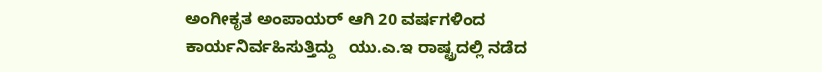ಅಂಗೀಕೃತ ಅಂಪಾಯರ್ ಆಗಿ 20 ವರ್ಷಗಳಿಂದ ಕಾರ್ಯನಿರ್ವಹಿಸುತ್ತಿದ್ದು   ಯು.ಎ.ಇ ರಾಷ್ಟ್ರದಲ್ಲಿ ನಡೆದ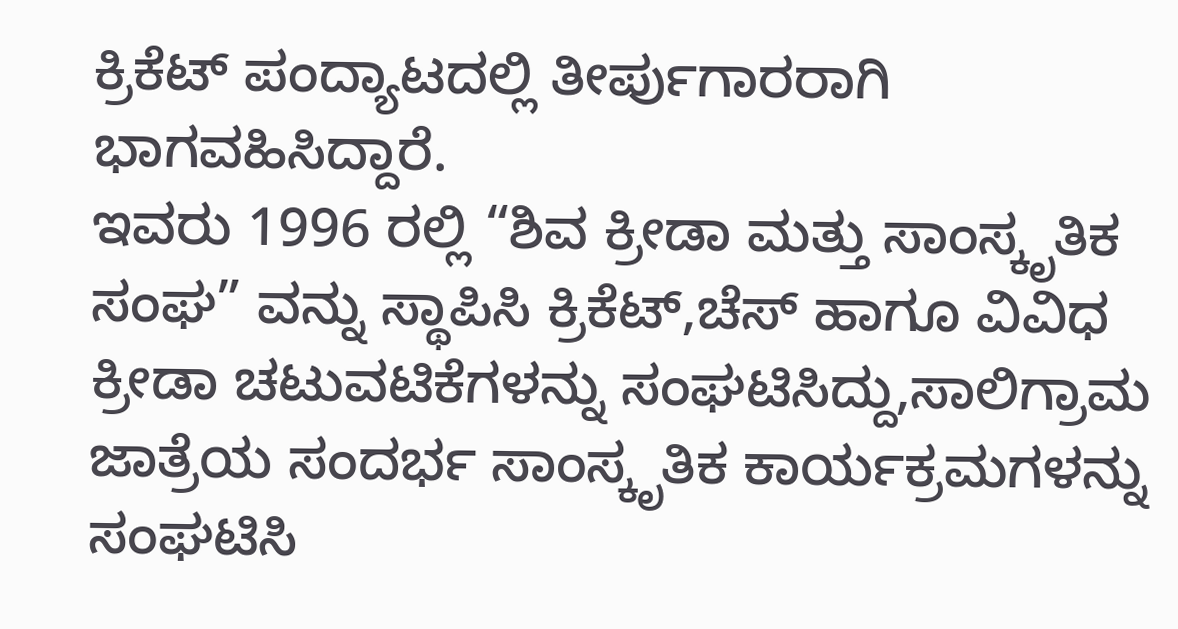ಕ್ರಿಕೆಟ್ ಪಂದ್ಯಾಟದಲ್ಲಿ ತೀರ್ಪುಗಾರರಾಗಿ ಭಾಗವಹಿಸಿದ್ದಾರೆ.
ಇವರು 1996 ರಲ್ಲಿ “ಶಿವ ಕ್ರೀಡಾ ಮತ್ತು ಸಾಂಸ್ಕೃತಿಕ ಸಂಘ” ವನ್ನು ಸ್ಥಾಪಿಸಿ ಕ್ರಿಕೆಟ್,ಚೆಸ್ ಹಾಗೂ ವಿವಿಧ
ಕ್ರೀಡಾ ಚಟುವಟಿಕೆಗಳನ್ನು ಸಂಘಟಿಸಿದ್ದು,ಸಾಲಿಗ್ರಾಮ ಜಾತ್ರೆಯ ಸಂದರ್ಭ ಸಾಂಸ್ಕೃತಿಕ ಕಾರ್ಯಕ್ರಮಗಳನ್ನು ಸಂಘಟಿಸಿ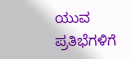ಯುವ ಪ್ರತಿಭೆಗಳಿಗೆ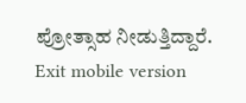ಪ್ರೋತ್ಸಾಹ ನೀಡುತ್ತಿದ್ದಾರೆ.
Exit mobile version